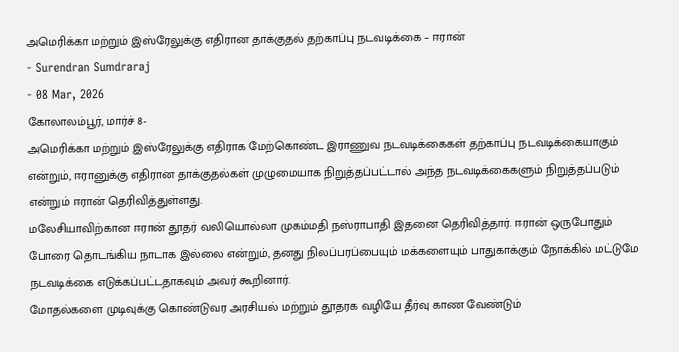அமெரிக்கா மற்றும் இஸ்ரேலுக்கு எதிரான தாக்குதல் தற்காப்பு நடவடிக்கை – ஈரான்
- Surendran Sumdraraj
- 08 Mar, 2026
கோலாலம்பூர், மார்ச் 8-
அமெரிக்கா மற்றும் இஸ்ரேலுக்கு எதிராக மேற்கொண்ட இராணுவ நடவடிக்கைகள் தற்காப்பு நடவடிக்கையாகும் என்றும், ஈரானுக்கு எதிரான தாக்குதல்கள் முழுமையாக நிறுத்தப்பட்டால் அந்த நடவடிக்கைகளும் நிறுத்தப்படும் என்றும் ஈரான் தெரிவித்துள்ளது.
மலேசியாவிற்கான ஈரான் தூதர் வலியொல்லா முகம்மதி நஸ்ராபாதி இதனை தெரிவித்தார். ஈரான் ஒருபோதும் போரை தொடங்கிய நாடாக இல்லை என்றும், தனது நிலப்பரப்பையும் மக்களையும் பாதுகாக்கும் நோக்கில் மட்டுமே நடவடிக்கை எடுக்கப்பட்டதாகவும் அவர் கூறினார்.
மோதல்களை முடிவுக்கு கொண்டுவர அரசியல் மற்றும் தூதரக வழியே தீர்வு காண வேண்டும்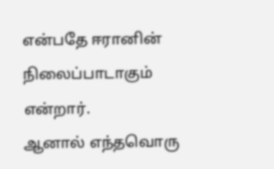என்பதே ஈரானின் நிலைப்பாடாகும் என்றார்.
ஆனால் எந்தவொரு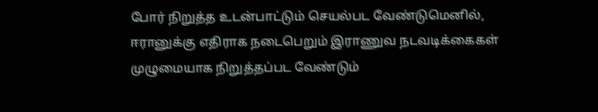போர் நிறுத்த உடன்பாட்டும் செயல்பட வேண்டுமெனில், ஈரானுக்கு எதிராக நடைபெறும் இராணுவ நடவடிக்கைகள் முழுமையாக நிறுத்தப்பட வேண்டும்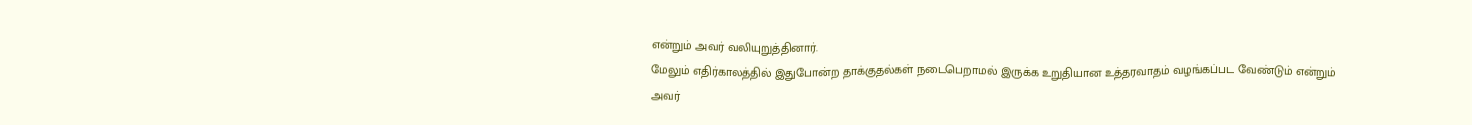என்றும் அவர் வலியுறுத்தினார்.
மேலும் எதிர்காலத்தில் இதுபோன்ற தாக்குதல்கள் நடைபெறாமல் இருக்க உறுதியான உத்தரவாதம் வழங்கப்பட வேண்டும் என்றும் அவர்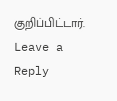குறிப்பிட்டார்.
Leave a Reply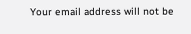Your email address will not be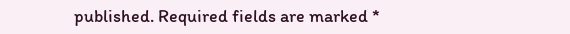published. Required fields are marked *